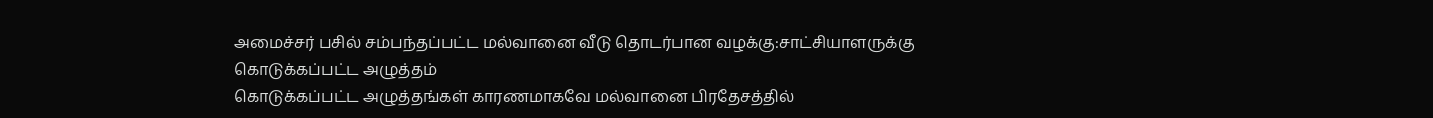அமைச்சர் பசில் சம்பந்தப்பட்ட மல்வானை வீடு தொடர்பான வழக்கு:சாட்சியாளருக்கு கொடுக்கப்பட்ட அழுத்தம்
கொடுக்கப்பட்ட அழுத்தங்கள் காரணமாகவே மல்வானை பிரதேசத்தில்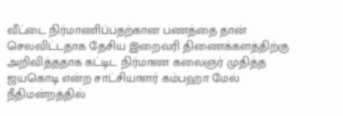வீட்டை நிர்மாணிப்பதற்கான பணத்தை தான் செலவிட்டதாக தேசிய இறைவரி திணைக்களத்திற்கு அறிவித்ததாக கட்டிட நிர்மாண கலைஞர் முதித்த ஜயகொடி என்ற சாட்சியாளர் கம்பஹா மேல் நீதிமன்றத்தில்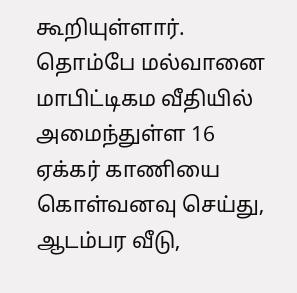கூறியுள்ளார்.
தொம்பே மல்வானை மாபிட்டிகம வீதியில் அமைந்துள்ள 16 ஏக்கர் காணியை கொள்வனவு செய்து, ஆடம்பர வீடு,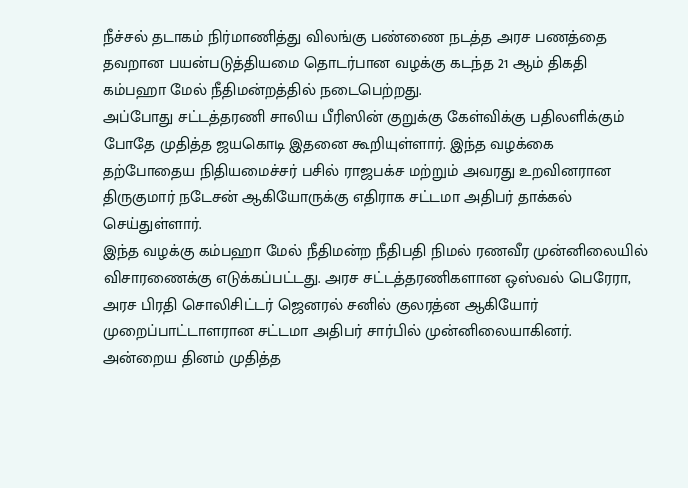நீச்சல் தடாகம் நிர்மாணித்து விலங்கு பண்ணை நடத்த அரச பணத்தை தவறான பயன்படுத்தியமை தொடர்பான வழக்கு கடந்த 21 ஆம் திகதி கம்பஹா மேல் நீதிமன்றத்தில் நடைபெற்றது.
அப்போது சட்டத்தரணி சாலிய பீரிஸின் குறுக்கு கேள்விக்கு பதிலளிக்கும் போதே முதித்த ஜயகொடி இதனை கூறியுள்ளார். இந்த வழக்கை தற்போதைய நிதியமைச்சர் பசில் ராஜபக்ச மற்றும் அவரது உறவினரான திருகுமார் நடேசன் ஆகியோருக்கு எதிராக சட்டமா அதிபர் தாக்கல் செய்துள்ளார்.
இந்த வழக்கு கம்பஹா மேல் நீதிமன்ற நீதிபதி நிமல் ரணவீர முன்னிலையில் விசாரணைக்கு எடுக்கப்பட்டது. அரச சட்டத்தரணிகளான ஒஸ்வல் பெரேரா, அரச பிரதி சொலிசிட்டர் ஜெனரல் சனில் குலரத்ன ஆகியோர் முறைப்பாட்டாளரான சட்டமா அதிபர் சார்பில் முன்னிலையாகினர்.
அன்றைய தினம் முதித்த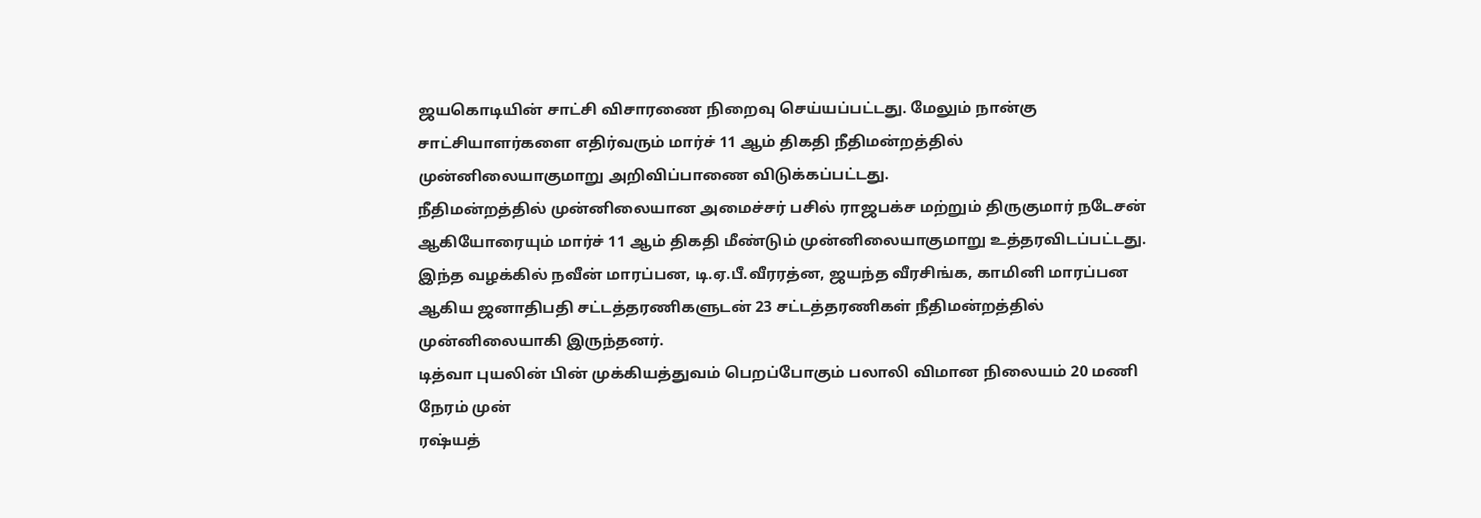ஜயகொடியின் சாட்சி விசாரணை நிறைவு செய்யப்பட்டது. மேலும் நான்கு சாட்சியாளர்களை எதிர்வரும் மார்ச் 11 ஆம் திகதி நீதிமன்றத்தில் முன்னிலையாகுமாறு அறிவிப்பாணை விடுக்கப்பட்டது.
நீதிமன்றத்தில் முன்னிலையான அமைச்சர் பசில் ராஜபக்ச மற்றும் திருகுமார் நடேசன் ஆகியோரையும் மார்ச் 11 ஆம் திகதி மீண்டும் முன்னிலையாகுமாறு உத்தரவிடப்பட்டது.
இந்த வழக்கில் நவீன் மாரப்பன, டி.ஏ.பீ.வீரரத்ன, ஜயந்த வீரசிங்க, காமினி மாரப்பன ஆகிய ஜனாதிபதி சட்டத்தரணிகளுடன் 23 சட்டத்தரணிகள் நீதிமன்றத்தில் முன்னிலையாகி இருந்தனர்.
டித்வா புயலின் பின் முக்கியத்துவம் பெறப்போகும் பலாலி விமான நிலையம் 20 மணி நேரம் முன்
ரஷ்யத்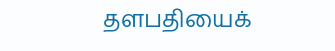தளபதியைக்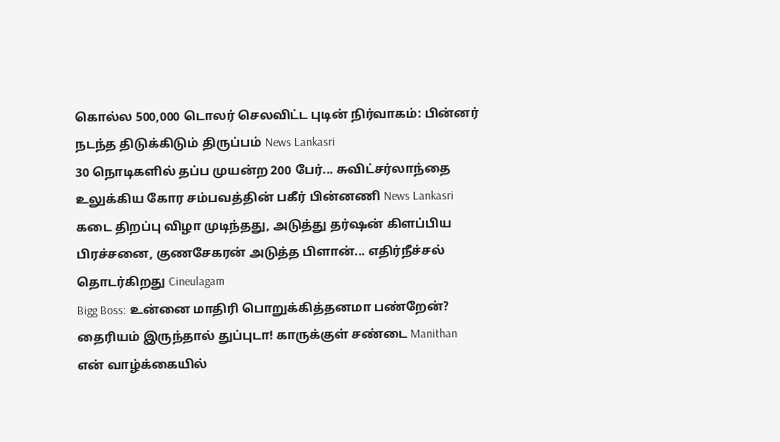கொல்ல 500,000 டொலர் செலவிட்ட புடின் நிர்வாகம்: பின்னர் நடந்த திடுக்கிடும் திருப்பம் News Lankasri
30 நொடிகளில் தப்ப முயன்ற 200 பேர்... சுவிட்சர்லாந்தை உலுக்கிய கோர சம்பவத்தின் பகீர் பின்னணி News Lankasri
கடை திறப்பு விழா முடிந்தது, அடுத்து தர்ஷன் கிளப்பிய பிரச்சனை, குணசேகரன் அடுத்த பிளான்... எதிர்நீச்சல் தொடர்கிறது Cineulagam
Bigg Boss: உன்னை மாதிரி பொறுக்கித்தனமா பண்றேன்? தைரியம் இருந்தால் துப்புடா! காருக்குள் சண்டை Manithan
என் வாழ்க்கையில்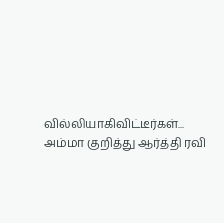வில்லியாகிவிட்டீர்கள்... அம்மா குறித்து ஆர்த்தி ரவி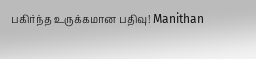பகிர்ந்த உருக்கமான பதிவு! Manithan